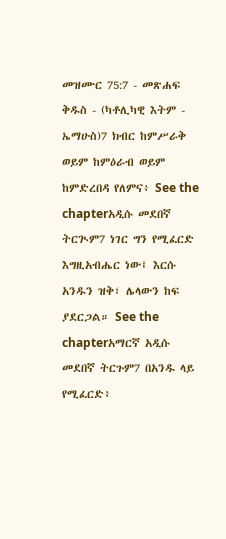መዝሙር 75:7 - መጽሐፍ ቅዱስ - (ካቶሊካዊ እትም - ኤማሁስ)7 ክብር ከምሥራቅ ወይም ከምዕራብ ወይም ከምድረበዳ የለምና፥ See the chapterአዲሱ መደበኛ ትርጒም7 ነገር ግን የሚፈርድ እግዚአብሔር ነው፤ እርሱ አንዱን ዝቅ፣ ሌላውን ከፍ ያደርጋል። See the chapterአማርኛ አዲሱ መደበኛ ትርጉም7 በአንዱ ላይ የሚፈርድ፥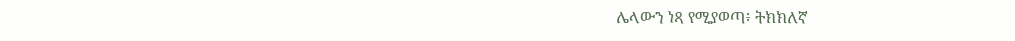ሌላውን ነጻ የሚያወጣ፥ ትክክለኛ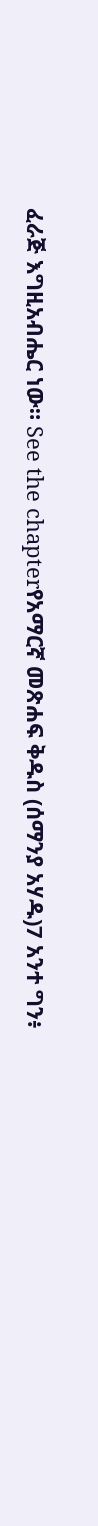ፈራጅ እግዚአብሔር ነው። See the chapterየአማርኛ መጽሐፍ ቅዱስ (ሰማንያ አሃዱ)7 አንተ ግን፥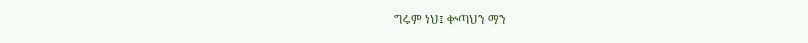ግሩም ነህ፤ ቍጣህን ማን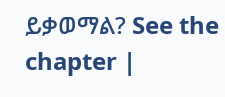ይቃወማል? See the chapter |